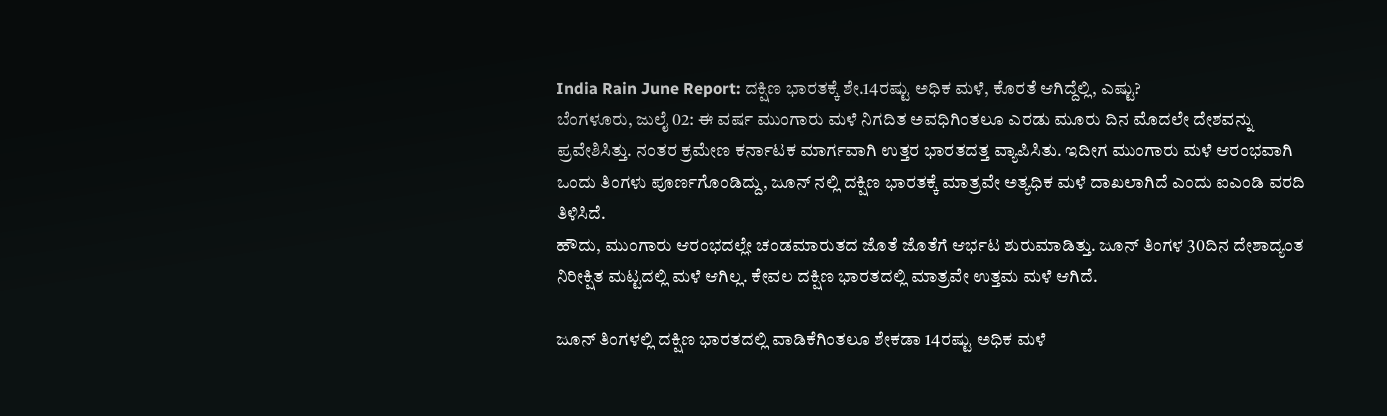India Rain June Report: ದಕ್ಷಿಣ ಭಾರತಕ್ಕೆ ಶೇ.14ರಷ್ಟು ಅಧಿಕ ಮಳೆ, ಕೊರತೆ ಆಗಿದ್ದೆಲ್ಲಿ, ಎಷ್ಟು?
ಬೆಂಗಳೂರು, ಜುಲೈ 02: ಈ ವರ್ಷ ಮುಂಗಾರು ಮಳೆ ನಿಗದಿತ ಅವಧಿಗಿಂತಲೂ ಎರಡು ಮೂರು ದಿನ ಮೊದಲೇ ದೇಶವನ್ನು ಪ್ರವೇಶಿಸಿತ್ತು. ನಂತರ ಕ್ರಮೇಣ ಕರ್ನಾಟಕ ಮಾರ್ಗವಾಗಿ ಉತ್ತರ ಭಾರತದತ್ತ ವ್ಯಾಪಿಸಿತು. ಇದೀಗ ಮುಂಗಾರು ಮಳೆ ಆರಂಭವಾಗಿ ಒಂದು ತಿಂಗಳು ಪೂರ್ಣಗೊಂಡಿದ್ದು, ಜೂನ್ ನಲ್ಲಿ ದಕ್ಷಿಣ ಭಾರತಕ್ಕೆ ಮಾತ್ರವೇ ಅತ್ಯಧಿಕ ಮಳೆ ದಾಖಲಾಗಿದೆ ಎಂದು ಐಎಂಡಿ ವರದಿ ತಿಳಿಸಿದೆ.
ಹೌದು, ಮುಂಗಾರು ಆರಂಭದಲ್ಲೇ ಚಂಡಮಾರುತದ ಜೊತೆ ಜೊತೆಗೆ ಆರ್ಭಟ ಶುರುಮಾಡಿತ್ತು. ಜೂನ್ ತಿಂಗಳ 30ದಿನ ದೇಶಾದ್ಯಂತ ನಿರೀಕ್ಷಿತ ಮಟ್ಟದಲ್ಲಿ ಮಳೆ ಆಗಿಲ್ಲ. ಕೇವಲ ದಕ್ಷಿಣ ಭಾರತದಲ್ಲಿ ಮಾತ್ರವೇ ಉತ್ತಮ ಮಳೆ ಆಗಿದೆ.

ಜೂನ್ ತಿಂಗಳಲ್ಲಿ ದಕ್ಷಿಣ ಭಾರತದಲ್ಲಿ ವಾಡಿಕೆಗಿಂತಲೂ ಶೇಕಡಾ 14ರಷ್ಟು ಅಧಿಕ ಮಳೆ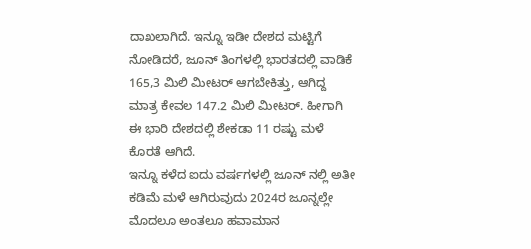ದಾಖಲಾಗಿದೆ. ಇನ್ನೂ ಇಡೀ ದೇಶದ ಮಟ್ಟಿಗೆ ನೋಡಿದರೆ, ಜೂನ್ ತಿಂಗಳಲ್ಲಿ ಭಾರತದಲ್ಲಿ ವಾಡಿಕೆ 165,3 ಮಿಲಿ ಮೀಟರ್ ಆಗಬೇಕಿತ್ತು, ಆಗಿದ್ದ ಮಾತ್ರ ಕೇವಲ 147.2 ಮಿಲಿ ಮೀಟರ್. ಹೀಗಾಗಿ ಈ ಭಾರಿ ದೇಶದಲ್ಲಿ ಶೇಕಡಾ 11 ರಷ್ಟು ಮಳೆ ಕೊರತೆ ಆಗಿದೆ.
ಇನ್ನೂ ಕಳೆದ ಐದು ವರ್ಷಗಳಲ್ಲಿ ಜೂನ್ ನಲ್ಲಿ ಅತೀ ಕಡಿಮೆ ಮಳೆ ಆಗಿರುವುದು 2024ರ ಜೂನ್ನಲ್ಲೇ ಮೊದಲೂ ಅಂತಲೂ ಹವಾಮಾನ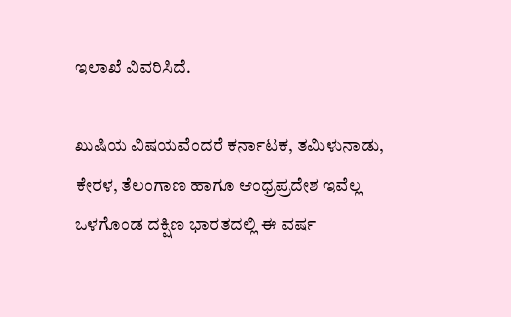ಇಲಾಖೆ ವಿವರಿಸಿದೆ.

ಖುಷಿಯ ವಿಷಯವೆಂದರೆ ಕರ್ನಾಟಕ, ತಮಿಳುನಾಡು, ಕೇರಳ, ತೆಲಂಗಾಣ ಹಾಗೂ ಆಂಧ್ರಪ್ರದೇಶ ಇವೆಲ್ಲ ಒಳಗೊಂಡ ದಕ್ಷಿಣ ಭಾರತದಲ್ಲಿ ಈ ವರ್ಷ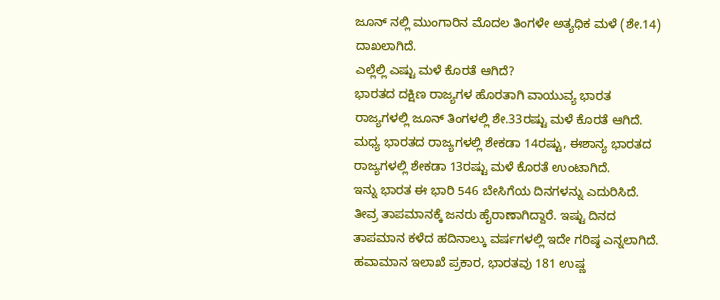ಜೂನ್ ನಲ್ಲಿ ಮುಂಗಾರಿನ ಮೊದಲ ತಿಂಗಳೇ ಅತ್ಯಧಿಕ ಮಳೆ (ಶೇ.14) ದಾಖಲಾಗಿದೆ.
ಎಲ್ಲೆಲ್ಲಿ ಎಷ್ಟು ಮಳೆ ಕೊರತೆ ಆಗಿದೆ?
ಭಾರತದ ದಕ್ಷಿಣ ರಾಜ್ಯಗಳ ಹೊರತಾಗಿ ವಾಯುವ್ಯ ಭಾರತ ರಾಜ್ಯಗಳಲ್ಲಿ ಜೂನ್ ತಿಂಗಳಲ್ಲಿ ಶೇ.33ರಷ್ಟು ಮಳೆ ಕೊರತೆ ಆಗಿದೆ. ಮಧ್ಯ ಭಾರತದ ರಾಜ್ಯಗಳಲ್ಲಿ ಶೇಕಡಾ 14ರಷ್ಟು, ಈಶಾನ್ಯ ಭಾರತದ ರಾಜ್ಯಗಳಲ್ಲಿ ಶೇಕಡಾ 13ರಷ್ಟು ಮಳೆ ಕೊರತೆ ಉಂಟಾಗಿದೆ.
ಇನ್ನು ಭಾರತ ಈ ಭಾರಿ 546 ಬೇಸಿಗೆಯ ದಿನಗಳನ್ನು ಎದುರಿಸಿದೆ. ತೀವ್ರ ತಾಪಮಾನಕ್ಕೆ ಜನರು ಹೈರಾಣಾಗಿದ್ದಾರೆ. ಇಷ್ಟು ದಿನದ ತಾಪಮಾನ ಕಳೆದ ಹದಿನಾಲ್ಕು ವರ್ಷಗಳಲ್ಲಿ ಇದೇ ಗರಿಷ್ಠ ಎನ್ನಲಾಗಿದೆ. ಹವಾಮಾನ ಇಲಾಖೆ ಪ್ರಕಾರ, ಭಾರತವು 181 ಉಷ್ಣ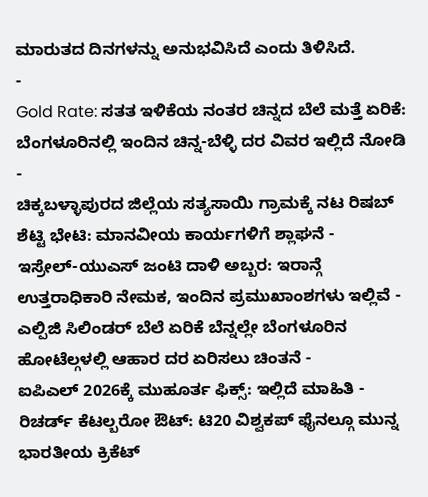ಮಾರುತದ ದಿನಗಳನ್ನು ಅನುಭವಿಸಿದೆ ಎಂದು ತಿಳಿಸಿದೆ.
-
Gold Rate: ಸತತ ಇಳಿಕೆಯ ನಂತರ ಚಿನ್ನದ ಬೆಲೆ ಮತ್ತೆ ಏರಿಕೆ: ಬೆಂಗಳೂರಿನಲ್ಲಿ ಇಂದಿನ ಚಿನ್ನ-ಬೆಳ್ಳಿ ದರ ವಿವರ ಇಲ್ಲಿದೆ ನೋಡಿ -
ಚಿಕ್ಕಬಳ್ಳಾಪುರದ ಜಿಲ್ಲೆಯ ಸತ್ಯಸಾಯಿ ಗ್ರಾಮಕ್ಕೆ ನಟ ರಿಷಬ್ ಶೆಟ್ಟಿ ಭೇಟಿ: ಮಾನವೀಯ ಕಾರ್ಯಗಳಿಗೆ ಶ್ಲಾಘನೆ -
ಇಸ್ರೇಲ್-ಯುಎಸ್ ಜಂಟಿ ದಾಳಿ ಅಬ್ಬರ: ಇರಾನ್ಗೆ ಉತ್ತರಾಧಿಕಾರಿ ನೇಮಕ, ಇಂದಿನ ಪ್ರಮುಖಾಂಶಗಳು ಇಲ್ಲಿವೆ -
ಎಲ್ಪಿಜಿ ಸಿಲಿಂಡರ್ ಬೆಲೆ ಏರಿಕೆ ಬೆನ್ನಲ್ಲೇ ಬೆಂಗಳೂರಿನ ಹೋಟೆಲ್ಗಳಲ್ಲಿ ಆಹಾರ ದರ ಏರಿಸಲು ಚಿಂತನೆ -
ಐಪಿಎಲ್ 2026ಕ್ಕೆ ಮುಹೂರ್ತ ಫಿಕ್ಸ್: ಇಲ್ಲಿದೆ ಮಾಹಿತಿ -
ರಿಚರ್ಡ್ ಕೆಟಲ್ಬರೋ ಔಟ್: ಟಿ20 ವಿಶ್ವಕಪ್ ಫೈನಲ್ಗೂ ಮುನ್ನ ಭಾರತೀಯ ಕ್ರಿಕೆಟ್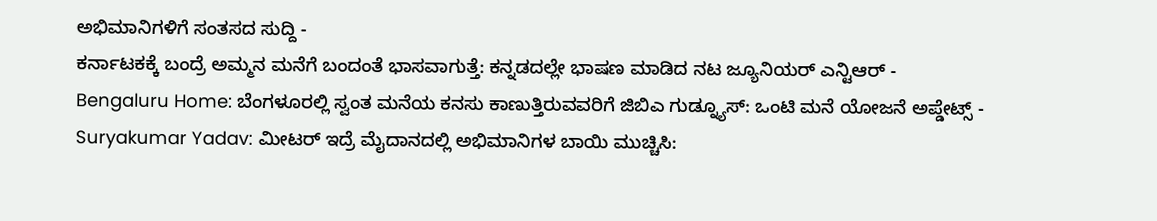ಅಭಿಮಾನಿಗಳಿಗೆ ಸಂತಸದ ಸುದ್ದಿ -
ಕರ್ನಾಟಕಕ್ಕೆ ಬಂದ್ರೆ ಅಮ್ಮನ ಮನೆಗೆ ಬಂದಂತೆ ಭಾಸವಾಗುತ್ತೆ: ಕನ್ನಡದಲ್ಲೇ ಭಾಷಣ ಮಾಡಿದ ನಟ ಜ್ಯೂನಿಯರ್ ಎನ್ಟಿಆರ್ -
Bengaluru Home: ಬೆಂಗಳೂರಲ್ಲಿ ಸ್ವಂತ ಮನೆಯ ಕನಸು ಕಾಣುತ್ತಿರುವವರಿಗೆ ಜಿಬಿಎ ಗುಡ್ನ್ಯೂಸ್: ಒಂಟಿ ಮನೆ ಯೋಜನೆ ಅಪ್ಡೇಟ್ಸ್ -
Suryakumar Yadav: ಮೀಟರ್ ಇದ್ರೆ ಮೈದಾನದಲ್ಲಿ ಅಭಿಮಾನಿಗಳ ಬಾಯಿ ಮುಚ್ಚಿಸಿ: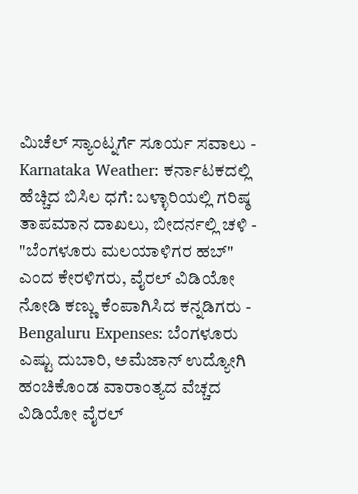ಮಿಚೆಲ್ ಸ್ಯಾಂಟ್ನರ್ಗೆ ಸೂರ್ಯ ಸವಾಲು -
Karnataka Weather: ಕರ್ನಾಟಕದಲ್ಲಿ ಹೆಚ್ಚಿದ ಬಿಸಿಲ ಧಗೆ: ಬಳ್ಳಾರಿಯಲ್ಲಿ ಗರಿಷ್ಠ ತಾಪಮಾನ ದಾಖಲು, ಬೀದರ್ನಲ್ಲಿ ಚಳಿ -
"ಬೆಂಗಳೂರು ಮಲಯಾಳಿಗರ ಹಬ್" ಎಂದ ಕೇರಳಿಗರು, ವೈರಲ್ ವಿಡಿಯೋ ನೋಡಿ ಕಣ್ಣು ಕೆಂಪಾಗಿಸಿದ ಕನ್ನಡಿಗರು -
Bengaluru Expenses: ಬೆಂಗಳೂರು ಎಷ್ಟು ದುಬಾರಿ, ಅಮೆಜಾನ್ ಉದ್ಯೋಗಿ ಹಂಚಿಕೊಂಡ ವಾರಾಂತ್ಯದ ವೆಚ್ಚದ ವಿಡಿಯೋ ವೈರಲ್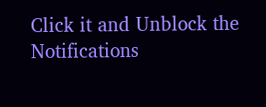Click it and Unblock the Notifications